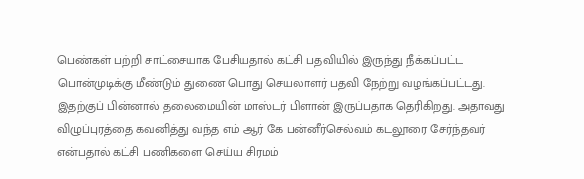பெண்கள் பற்றி சாட்சையாக பேசியதால் கட்சி பதவியில் இருந்து நீக்கப்பட்ட பொன்முடிக்கு மீண்டும் துணை பொது செயலாளர் பதவி நேற்று வழங்கப்பட்டது. இதற்குப் பின்னால் தலைமையின் மாஸ்டர் பிளான் இருப்பதாக தெரிகிறது. அதாவது விழுப்புரத்தை கவனித்து வந்த எம் ஆர் கே பன்னீர்செல்வம் கடலூரை சேர்ந்தவர் என்பதால் கட்சி பணிகளை செய்ய சிரமம்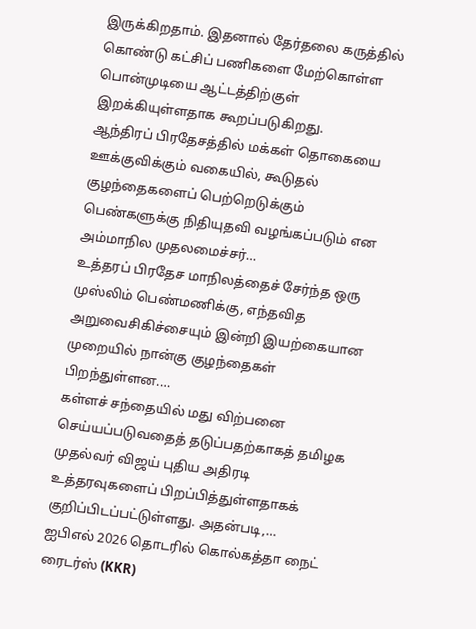இருக்கிறதாம். இதனால் தேர்தலை கருத்தில் கொண்டு கட்சிப் பணிகளை மேற்கொள்ள பொன்முடியை ஆட்டத்திற்குள் இறக்கியுள்ளதாக கூறப்படுகிறது.
ஆந்திரப் பிரதேசத்தில் மக்கள் தொகையை ஊக்குவிக்கும் வகையில், கூடுதல் குழந்தைகளைப் பெற்றெடுக்கும் பெண்களுக்கு நிதியுதவி வழங்கப்படும் என அம்மாநில முதலமைச்சர்…
உத்தரப் பிரதேச மாநிலத்தைச் சேர்ந்த ஒரு முஸ்லிம் பெண்மணிக்கு, எந்தவித அறுவைசிகிச்சையும் இன்றி இயற்கையான முறையில் நான்கு குழந்தைகள் பிறந்துள்ளன.…
கள்ளச் சந்தையில் மது விற்பனை செய்யப்படுவதைத் தடுப்பதற்காகத் தமிழக முதல்வர் விஜய் புதிய அதிரடி உத்தரவுகளைப் பிறப்பித்துள்ளதாகக் குறிப்பிடப்பட்டுள்ளது. அதன்படி,…
ஐபிஎல் 2026 தொடரில் கொல்கத்தா நைட் ரைடர்ஸ் (KKR)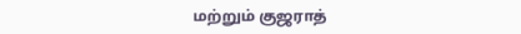மற்றும் குஜராத்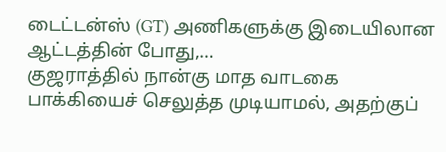டைட்டன்ஸ் (GT) அணிகளுக்கு இடையிலான ஆட்டத்தின் போது,…
குஜராத்தில் நான்கு மாத வாடகை பாக்கியைச் செலுத்த முடியாமல், அதற்குப்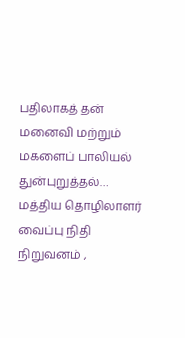பதிலாகத் தன் மனைவி மற்றும் மகளைப் பாலியல் துன்புறுத்தல்…
மத்திய தொழிலாளர் வைப்பு நிதி நிறுவனம் ,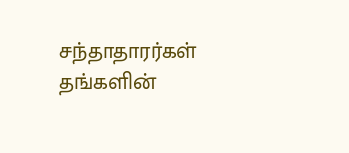சந்தாதாரர்கள் தங்களின்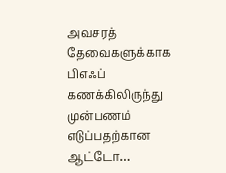அவசரத் தேவைகளுக்காக பிஎஃப் கணக்கிலிருந்து முன்பணம் எடுப்பதற்கான ஆட்டோ…